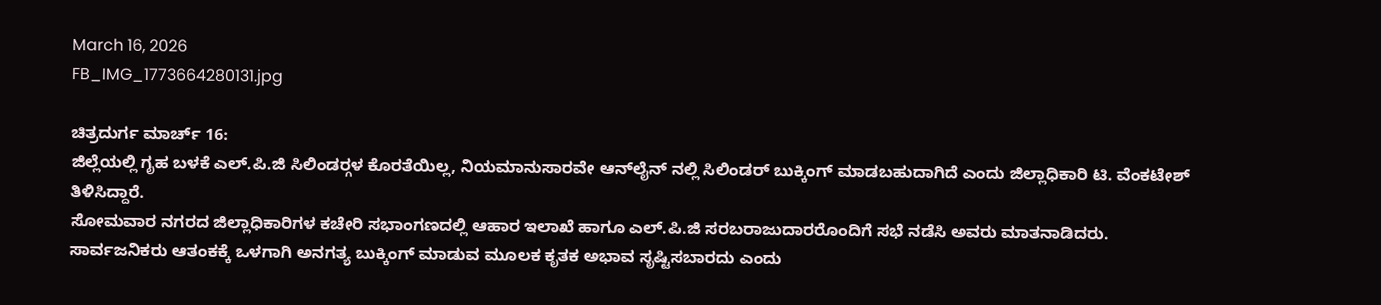March 16, 2026
FB_IMG_1773664280131.jpg

ಚಿತ್ರದುರ್ಗ ಮಾರ್ಚ್ 16:
ಜಿಲ್ಲೆಯಲ್ಲಿ ಗೃಹ ಬಳಕೆ ಎಲ್.ಪಿ.ಜಿ ಸಿಲಿಂಡರ್‍ಗಳ ಕೊರತೆಯಿಲ್ಲ, ನಿಯಮಾನುಸಾರವೇ ಆನ್‍ಲೈನ್ ನಲ್ಲಿ ಸಿಲಿಂಡರ್ ಬುಕ್ಕಿಂಗ್ ಮಾಡಬಹುದಾಗಿದೆ ಎಂದು ಜಿಲ್ಲಾಧಿಕಾರಿ ಟಿ. ವೆಂಕಟೇಶ್ ತಿಳಿಸಿದ್ದಾರೆ.
ಸೋಮವಾರ ನಗರದ ಜಿಲ್ಲಾಧಿಕಾರಿಗಳ ಕಚೇರಿ ಸಭಾಂಗಣದಲ್ಲಿ ಆಹಾರ ಇಲಾಖೆ ಹಾಗೂ ಎಲ್.ಪಿ.ಜಿ ಸರಬರಾಜುದಾರರೊಂದಿಗೆ ಸಭೆ ನಡೆಸಿ ಅವರು ಮಾತನಾಡಿದರು.
ಸಾರ್ವಜನಿಕರು ಆತಂಕಕ್ಕೆ ಒಳಗಾಗಿ ಅನಗತ್ಯ ಬುಕ್ಕಿಂಗ್ ಮಾಡುವ ಮೂಲಕ ಕೃತಕ ಅಭಾವ ಸೃಷ್ಟಿಸಬಾರದು ಎಂದು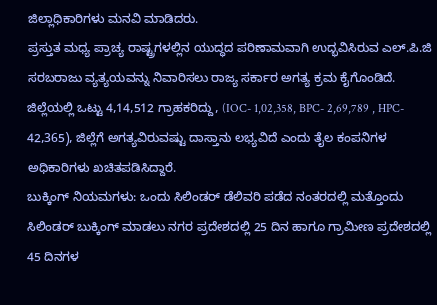ಜಿಲ್ಲಾಧಿಕಾರಿಗಳು ಮನವಿ ಮಾಡಿದರು.
ಪ್ರಸ್ತುತ ಮಧ್ಯ ಪ್ರಾಚ್ಯ ರಾಷ್ಟ್ರಗಳಲ್ಲಿನ ಯುದ್ಧದ ಪರಿಣಾಮವಾಗಿ ಉದ್ಭವಿಸಿರುವ ಎಲ್.ಪಿ.ಜಿ ಸರಬರಾಜು ವ್ಯತ್ಯಯವನ್ನು ನಿವಾರಿಸಲು ರಾಜ್ಯ ಸರ್ಕಾರ ಅಗತ್ಯ ಕ್ರಮ ಕೈಗೊಂಡಿದೆ. ಜಿಲ್ಲೆಯಲ್ಲಿ ಒಟ್ಟು 4,14,512 ಗ್ರಾಹಕರಿದ್ದು, (IOC- 1,02,358, BPC- 2,69,789 , HPC- 42,365), ಜಿಲ್ಲೆಗೆ ಅಗತ್ಯವಿರುವಷ್ಟು ದಾಸ್ತಾನು ಲಭ್ಯವಿದೆ ಎಂದು ತೈಲ ಕಂಪನಿಗಳ ಅಧಿಕಾರಿಗಳು ಖಚಿತಪಡಿಸಿದ್ದಾರೆ.
ಬುಕ್ಕಿಂಗ್ ನಿಯಮಗಳು: ಒಂದು ಸಿಲಿಂಡರ್ ಡೆಲಿವರಿ ಪಡೆದ ನಂತರದಲ್ಲಿ ಮತ್ತೊಂದು ಸಿಲಿಂಡರ್ ಬುಕ್ಕಿಂಗ್ ಮಾಡಲು ನಗರ ಪ್ರದೇಶದಲ್ಲಿ 25 ದಿನ ಹಾಗೂ ಗ್ರಾಮೀಣ ಪ್ರದೇಶದಲ್ಲಿ 45 ದಿನಗಳ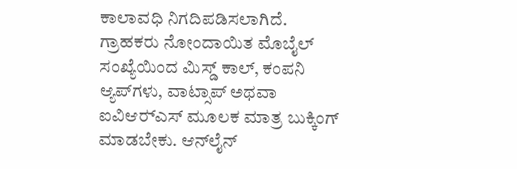ಕಾಲಾವಧಿ ನಿಗದಿಪಡಿಸಲಾಗಿದೆ. ಗ್ರಾಹಕರು ನೋಂದಾಯಿತ ಮೊಬೈಲ್ ಸಂಖ್ಯೆಯಿಂದ ಮಿಸ್ಡ್ ಕಾಲ್, ಕಂಪನಿ ಆ್ಯಪ್‍ಗಳು, ವಾಟ್ಸಾಪ್ ಅಥವಾ ಐವಿಆರ್‍ಎಸ್ ಮೂಲಕ ಮಾತ್ರ ಬುಕ್ಕಿಂಗ್ ಮಾಡಬೇಕು. ಆನ್‍ಲೈನ್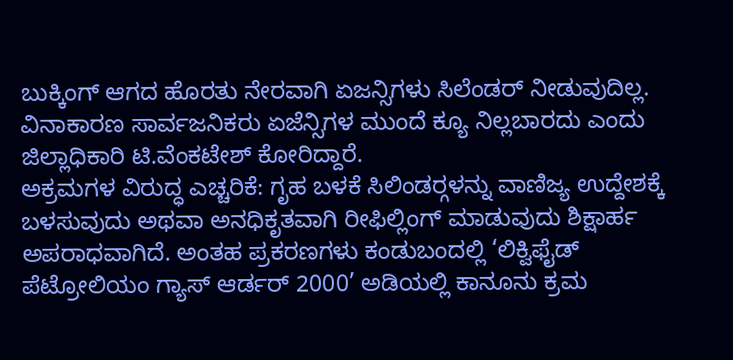ಬುಕ್ಕಿಂಗ್ ಆಗದ ಹೊರತು ನೇರವಾಗಿ ಏಜನ್ಸಿಗಳು ಸಿಲೆಂಡರ್ ನೀಡುವುದಿಲ್ಲ. ವಿನಾಕಾರಣ ಸಾರ್ವಜನಿಕರು ಏಜೆನ್ಸಿಗಳ ಮುಂದೆ ಕ್ಯೂ ನಿಲ್ಲಬಾರದು ಎಂದು ಜಿಲ್ಲಾಧಿಕಾರಿ ಟಿ.ವೆಂಕಟೇಶ್ ಕೋರಿದ್ದಾರೆ.
ಅಕ್ರಮಗಳ ವಿರುದ್ಧ ಎಚ್ಚರಿಕೆ: ಗೃಹ ಬಳಕೆ ಸಿಲಿಂಡರ್‍ಗಳನ್ನು ವಾಣಿಜ್ಯ ಉದ್ದೇಶಕ್ಕೆ ಬಳಸುವುದು ಅಥವಾ ಅನಧಿಕೃತವಾಗಿ ರೀಫಿಲ್ಲಿಂಗ್ ಮಾಡುವುದು ಶಿಕ್ಷಾರ್ಹ ಅಪರಾಧವಾಗಿದೆ. ಅಂತಹ ಪ್ರಕರಣಗಳು ಕಂಡುಬಂದಲ್ಲಿ ‘ಲಿಕ್ವಿಫೈಡ್ ಪೆಟ್ರೋಲಿಯಂ ಗ್ಯಾಸ್ ಆರ್ಡರ್ 2000’ ಅಡಿಯಲ್ಲಿ ಕಾನೂನು ಕ್ರಮ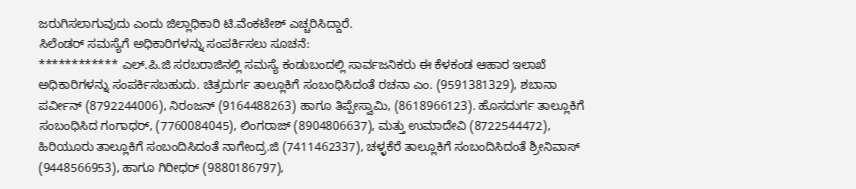ಜರುಗಿಸಲಾಗುವುದು ಎಂದು ಜಿಲ್ಲಾಧಿಕಾರಿ ಟಿ.ವೆಂಕಟೇಶ್ ಎಚ್ಚರಿಸಿದ್ದಾರೆ.
ಸಿಲೆಂಡರ್ ಸಮಸ್ಯೆಗೆ ಅಧಿಕಾರಿಗಳನ್ನು ಸಂಪರ್ಕಿಸಲು ಸೂಚನೆ:
************ ಎಲ್.ಪಿ.ಜಿ ಸರಬರಾಜಿನಲ್ಲಿ ಸಮಸ್ಯೆ ಕಂಡುಬಂದಲ್ಲಿ ಸಾರ್ವಜನಿಕರು ಈ ಕೆಳಕಂಡ ಆಹಾರ ಇಲಾಖೆ ಅಧಿಕಾರಿಗಳನ್ನು ಸಂಪರ್ಕಿಸಬಹುದು. ಚಿತ್ರದುರ್ಗ ತಾಲ್ಲೂಕಿಗೆ ಸಂಬಂಧಿಸಿದಂತೆ ರಚನಾ ಎಂ. (9591381329), ಶಬಾನಾ ಪರ್ವೀನ್ (8792244006), ನಿರಂಜನ್ (9164488263) ಹಾಗೂ ತಿಪ್ಪೇಸ್ವಾಮಿ, (8618966123). ಹೊಸದುರ್ಗ ತಾಲ್ಲೂಕಿಗೆ ಸಂಬಂಧಿಸಿದ ಗಂಗಾಧರ್, (7760084045), ಲಿಂಗರಾಜ್ (8904806637), ಮತ್ತು ಉಮಾದೇವಿ (8722544472), ಹಿರಿಯೂರು ತಾಲ್ಲೂಕಿಗೆ ಸಂಬಂದಿಸಿದಂತೆ ನಾಗೇಂದ್ರ.ಜಿ (7411462337), ಚಳ್ಳಕೆರೆ ತಾಲ್ಲೂಕಿಗೆ ಸಂಬಂದಿಸಿದಂತೆ ಶ್ರೀನಿವಾಸ್ (9448566953), ಹಾಗೂ ಗಿರೀಧರ್ (9880186797),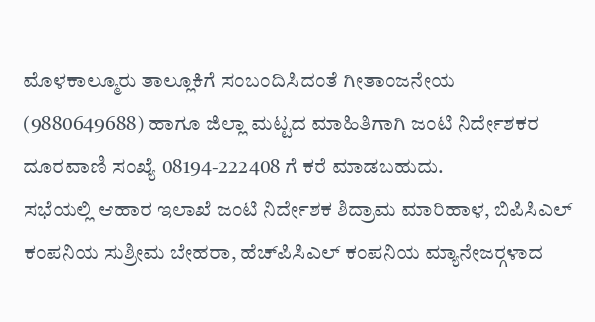ಮೊಳಕಾಲ್ಮೂರು ತಾಲ್ಲೂಕಿಗೆ ಸಂಬಂದಿಸಿದಂತೆ ಗೀತಾಂಜನೇಯ (9880649688) ಹಾಗೂ ಜಿಲ್ಲಾ ಮಟ್ಟದ ಮಾಹಿತಿಗಾಗಿ ಜಂಟಿ ನಿರ್ದೇಶಕರ ದೂರವಾಣಿ ಸಂಖ್ಯೆ 08194-222408 ಗೆ ಕರೆ ಮಾಡಬಹುದು.
ಸಭೆಯಲ್ಲಿ ಆಹಾರ ಇಲಾಖೆ ಜಂಟಿ ನಿರ್ದೇಶಕ ಶಿದ್ರಾಮ ಮಾರಿಹಾಳ, ಬಿಪಿಸಿಎಲ್ ಕಂಪನಿಯ ಸುಶ್ರೀಮ ಬೇಹರಾ, ಹೆಚ್‍ಪಿಸಿಎಲ್ ಕಂಪನಿಯ ಮ್ಯಾನೇಜರ್‍ಗಳಾದ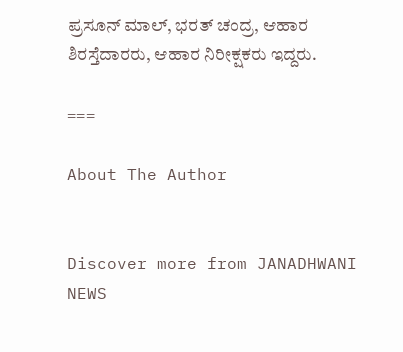ಪ್ರಸೂನ್ ಮಾಲ್, ಭರತ್ ಚಂದ್ರ, ಆಹಾರ ಶಿರಸ್ತೆದಾರರು, ಆಹಾರ ನಿರೀಕ್ಷಕರು ಇದ್ದರು.

===

About The Author


Discover more from JANADHWANI NEWS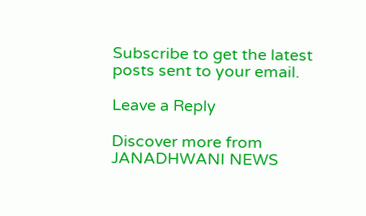Subscribe to get the latest posts sent to your email.

Leave a Reply

Discover more from JANADHWANI NEWS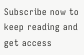Subscribe now to keep reading and get access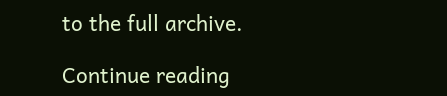to the full archive.

Continue reading